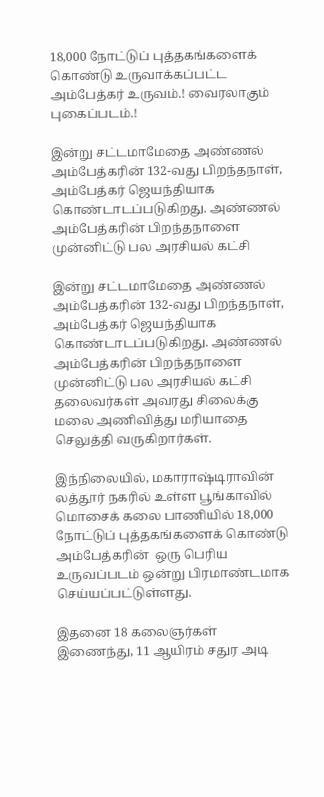18,000 நோட்டுப் புத்தகங்களைக் கொண்டு உருவாக்கப்பட்ட அம்பேத்கர் உருவம்.! வைரலாகும் புகைப்படம்.!

இன்று சட்டமாமேதை அண்ணல் அம்பேத்கரின் 132-வது பிறந்தநாள், அம்பேத்கர் ஜெயந்தியாக கொண்டாடப்படுகிறது. அண்ணல் அம்பேத்கரின் பிறந்தநாளை முன்னிட்டு பல அரசியல் கட்சி

இன்று சட்டமாமேதை அண்ணல் அம்பேத்கரின் 132-வது பிறந்தநாள், அம்பேத்கர் ஜெயந்தியாக கொண்டாடப்படுகிறது. அண்ணல் அம்பேத்கரின் பிறந்தநாளை முன்னிட்டு பல அரசியல் கட்சி தலைவர்கள் அவரது சிலைக்கு மலை அணிவித்து மரியாதை செலுத்தி வருகிறார்கள்.

இந்நிலையில், மகாராஷ்டிராவின் லத்தூர் நகரில் உள்ள பூங்காவில் மொசைக் கலை பாணியில் 18,000 நோட்டுப் புத்தகங்களைக் கொண்டு அம்பேத்கரின்  ஒரு பெரிய உருவப்படம் ஒன்று பிரமாண்டமாக செய்யப்பட்டுள்ளது.

இதனை 18 கலைஞர்கள் இணைந்து, 11 ஆயிரம் சதுர அடி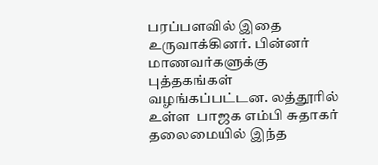பரப்பளவில் இதை உருவாக்கினர். பின்னர் மாணவர்களுக்கு புத்தகங்கள் வழங்கப்பட்டன. லத்தூரில் உள்ள  பாஜக எம்பி சுதாகர் தலைமையில் இந்த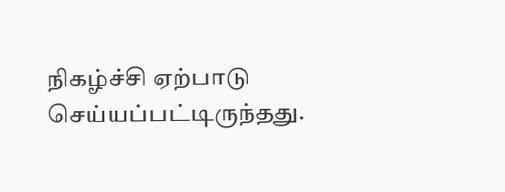நிகழ்ச்சி ஏற்பாடு செய்யப்பட்டிருந்தது.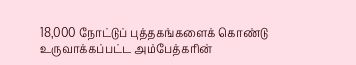18,000 நோட்டுப் புத்தகங்களைக் கொண்டு உருவாக்கப்பட்ட அம்பேத்கரின்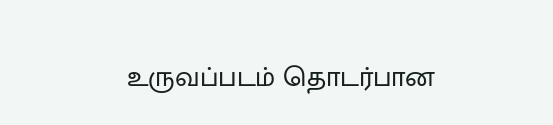உருவப்படம் தொடர்பான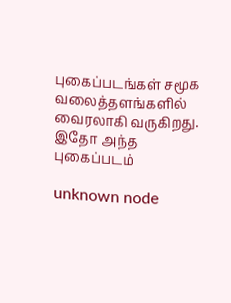புகைப்படங்கள் சமூக வலைத்தளங்களில் வைரலாகி வருகிறது. இதோ அந்த புகைப்படம்

unknown node